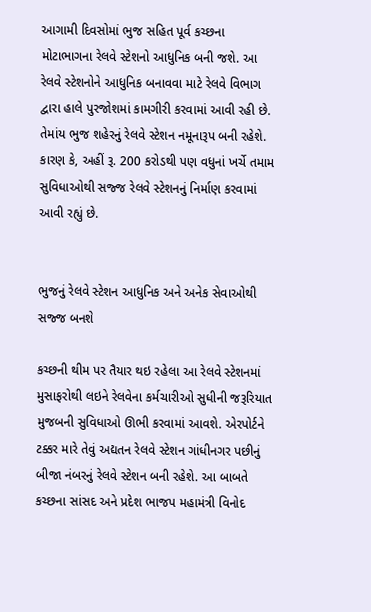આગામી દિવસોમાં ભુજ સહિત પૂર્વ કચ્છના મોટાભાગના રેલવે સ્ટેશનો આધુનિક બની જશે. આ રેલવે સ્ટેશનોને આધુનિક બનાવવા માટે રેલવે વિભાગ દ્વારા હાલે પુરજોશમાં કામગીરી કરવામાં આવી રહી છે. તેમાંય ભુજ શહેરનું રેલવે સ્ટેશન નમૂનારૂપ બની રહેશે. કારણ કે, અહીં રૂ. 200 કરોડથી પણ વધુનાં ખર્ચે તમામ સુવિધાઓથી સજ્જ રેલવે સ્ટેશનનું નિર્માણ કરવામાં આવી રહ્યું છે.


ભુજનું રેલવે સ્ટેશન આધુનિક અને અનેક સેવાઓથી સજ્જ બનશે

કચ્છની થીમ પર તૈયાર થઇ રહેલા આ રેલવે સ્ટેશનમાં મુસાફરોથી લઇને રેલવેના કર્મચારીઓ સુધીની જરૂરિયાત મુજબની સુવિધાઓ ઊભી કરવામાં આવશે. એરપોર્ટને ટક્કર મારે તેવું અદ્યતન રેલવે સ્ટેશન ગાંધીનગર પછીનું બીજા નંબરનું રેલવે સ્ટેશન બની રહેશે. આ બાબતે કચ્છના સાંસદ અને પ્રદેશ ભાજપ મહામંત્રી વિનોદ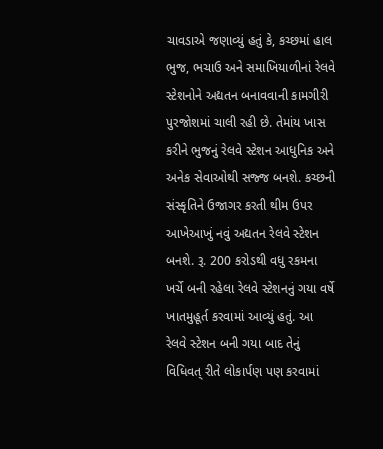ચાવડાએ જણાવ્યું હતું કે, કચ્છમાં હાલ ભુજ, ભચાઉ અને સમાખિયાળીનાં રેલવે સ્ટેશનોને અદ્યતન બનાવવાની કામગીરી પુરજોશમાં ચાલી રહી છે. તેમાંય ખાસ કરીને ભુજનું રેલવે સ્ટેશન આધુનિક અને અનેક સેવાઓથી સજ્જ બનશે. કચ્છની સંસ્કૃતિને ઉજાગર કરતી થીમ ઉપર આખેઆખું નવું અદ્યતન રેલવે સ્ટેશન બનશે. રૂ. 200 કરોડથી વધુ રકમના ખર્ચે બની રહેલા રેલવે સ્ટેશનનું ગયા વર્ષે ખાતમુહૂર્ત કરવામાં આવ્યું હતું. આ રેલવે સ્ટેશન બની ગયા બાદ તેનું વિધિવત્ રીતે લોકાર્પણ પણ કરવામાં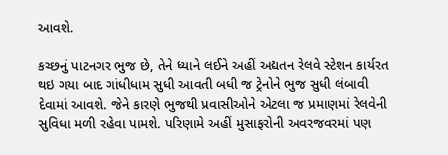આવશે.

કચ્છનું પાટનગર ભુજ છે, તેને ધ્યાને લઈને અહીં અદ્યતન રેલવે સ્ટેશન કાર્યરત થઇ ગયા બાદ ગાંધીધામ સુધી આવતી બધી જ ટ્રેનોને ભુજ સુધી લંબાવી દેવામાં આવશે. જેને કારણે ભુજથી પ્રવાસીઓને એટલા જ પ્રમાણમાં રેલવેની સુવિધા મળી રહેવા પામશે. પરિણામે અહીં મુસાફરોની અવરજવરમાં પણ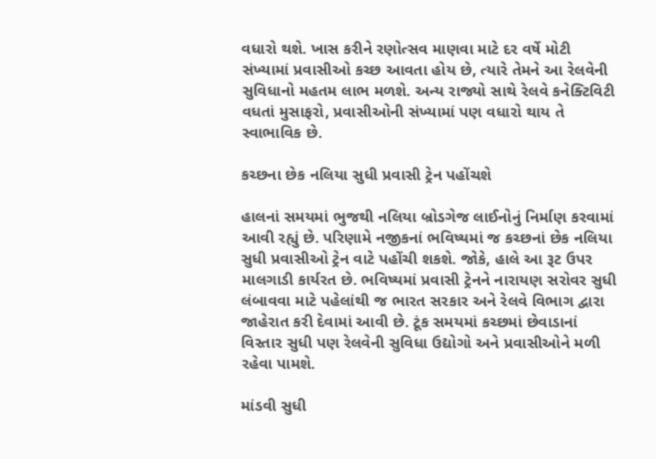વધારો થશે. ખાસ કરીને રણોત્સવ માણવા માટે દર વર્ષે મોટી સંખ્યામાં પ્રવાસીઓ કચ્છ આવતા હોય છે, ત્યારે તેમને આ રેલવેની સુવિધાનો મહતમ લાભ મળશે. અન્ય રાજ્યો સાથે રેલવે કનેક્ટિવિટી વધતાં મુસાફરો, પ્રવાસીઓની સંખ્યામાં પણ વધારો થાય તે સ્વાભાવિક છે.

કચ્છના છેક નલિયા સુધી પ્રવાસી ટ્રેન પહોંચશે

હાલનાં સમયમાં ભુજથી નલિયા બ્રોડગેજ લાઈનોનું નિર્માણ કરવામાં આવી રહ્યું છે. પરિણામે નજીકનાં ભવિષ્યમાં જ કચ્છનાં છેક નલિયા સુધી પ્રવાસીઓ ટ્રેન વાટે પહોંચી શકશે. જોકે, હાલે આ રૂટ ઉપર માલગાડી કાર્યરત છે. ભવિષ્યમાં પ્રવાસી ટ્રેનને નારાયણ સરોવર સુધી લંબાવવા માટે પહેલાંથી જ ભારત સરકાર અને રેલવે વિભાગ દ્વારા જાહેરાત કરી દેવામાં આવી છે. ટૂંક સમયમાં કચ્છમાં છેવાડાનાં વિસ્તાર સુધી પણ રેલવેની સુવિધા ઉદ્યોગો અને પ્રવાસીઓને મળી રહેવા પામશે.

માંડવી સુધી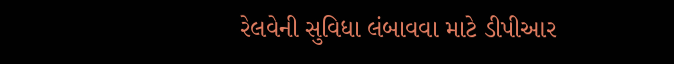રેલવેની સુવિધા લંબાવવા માટે ડીપીઆર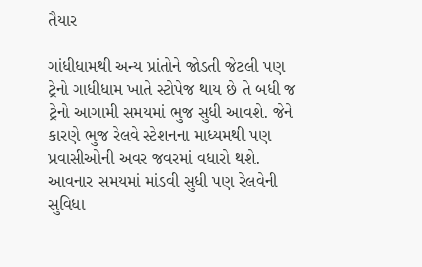તૈયાર

ગાંધીધામથી અન્ય પ્રાંતોને જોડતી જેટલી પણ ટ્રેનો ગાધીધામ ખાતે સ્ટોપેજ થાય છે તે બધી જ ટ્રેનો આગામી સમયમાં ભુજ સુધી આવશે. જેને કારણે ભુજ રેલવે સ્ટેશનના માધ્યમથી પણ પ્રવાસીઓની અવર જવરમાં વધારો થશે. આવનાર સમયમાં માંડવી સુધી પણ રેલવેની સુવિધા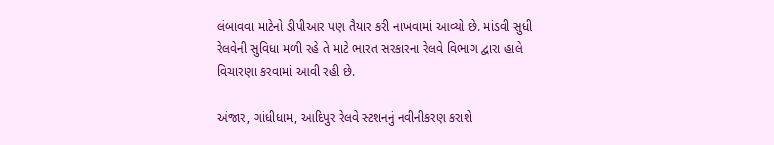લંબાવવા માટેનો ડીપીઆર પણ તૈયાર કરી નાખવામાં આવ્યો છે. માંડવી સુધી રેલવેની સુવિધા મળી રહે તે માટે ભારત સરકારના રેલવે વિભાગ દ્વારા હાલે વિચારણા કરવામાં આવી રહી છે.

અંજાર, ગાંધીધામ, આદિપુર રેલવે સ્ટશનનું નવીનીકરણ કરાશે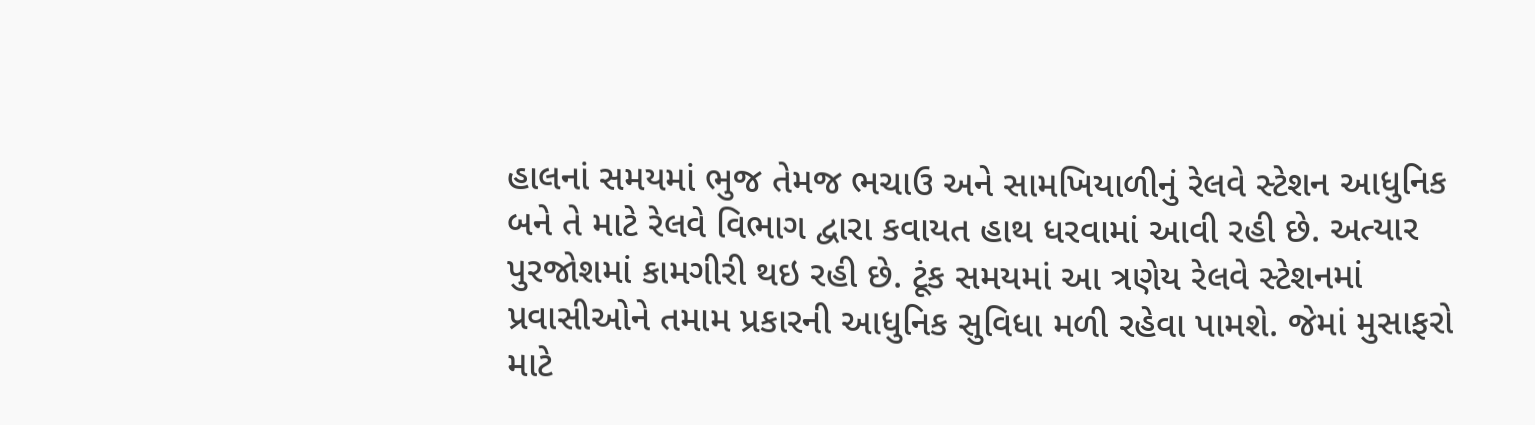હાલનાં સમયમાં ભુજ તેમજ ભચાઉ અને સામખિયાળીનું રેલવે સ્ટેશન આધુનિક બને તે માટે રેલવે વિભાગ દ્વારા કવાયત હાથ ધરવામાં આવી રહી છે. અત્યાર પુરજોશમાં કામગીરી થઇ રહી છે. ટૂંક સમયમાં આ ત્રણેય રેલવે સ્ટેશનમાં પ્રવાસીઓને તમામ પ્રકારની આધુનિક સુવિધા મળી રહેવા પામશે. જેમાં મુસાફરો માટે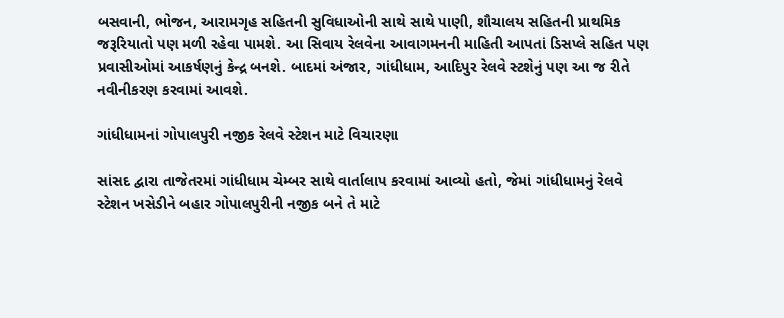બસવાની, ભોજન, આરામગૃહ સહિતની સુવિધાઓની સાથે સાથે પાણી, શૌચાલય સહિતની પ્રાથમિક જરૂરિયાતો પણ મળી રહેવા પામશે. આ સિવાય રેલવેના આવાગમનની માહિતી આપતાં ડિસપ્લે સહિત પણ પ્રવાસીઓમાં આકર્ષણનું કેન્દ્ર બનશે. બાદમાં અંજાર, ગાંધીધામ, આદિપુર રેલવે સ્ટશેનું પણ આ જ રીતે નવીનીકરણ કરવામાં આવશે.

ગાંધીધામનાં ગોપાલપુરી નજીક રેલવે સ્ટેશન માટે વિચારણા

સાંસદ દ્વારા તાજેતરમાં ગાંધીધામ ચેમ્બર સાથે વાર્તાલાપ કરવામાં આવ્યો હતો, જેમાં ગાંધીધામનું રેલવે સ્ટેશન ખસેડીને બહાર ગોપાલપુરીની નજીક બને તે માટે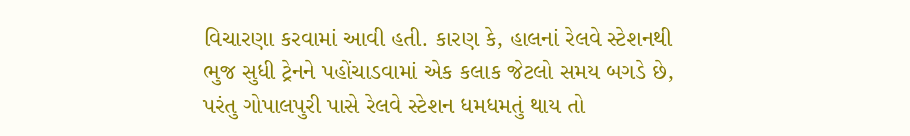વિચારણા કરવામાં આવી હતી. કારણ કે, હાલનાં રેલવે સ્ટેશનથી ભુજ સુધી ટ્રેનને પહોંચાડવામાં એક કલાક જેટલો સમય બગડે છે, પરંતુ ગોપાલપુરી પાસે રેલવે સ્ટેશન ધમધમતું થાય તો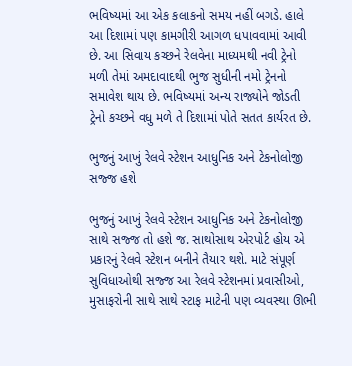ભવિષ્યમાં આ એક કલાકનો સમય નહીં બગડે. હાલે આ દિશામાં પણ કામગીરી આગળ ધપાવવામાં આવી છે. આ સિવાય કચ્છને રેલવેના માધ્યમથી નવી ટ્રેનો મળી તેમાં અમદાવાદથી ભુજ સુધીની નમો ટ્રેનનો સમાવેશ થાય છે. ભવિષ્યમાં અન્ય રાજ્યોને જોડતી ટ્રેનો કચ્છને વધુ મળે તે દિશામાં પોતે સતત કાર્યરત છે.

ભુજનું આખું રેલવે સ્ટેશન આધુનિક અને ટેકનોલોજી સજ્જ હશે

ભુજનું આખું રેલવે સ્ટેશન આધુનિક અને ટેકનોલોજી સાથે સજ્જ તો હશે જ. સાથોસાથ એરપોર્ટ હોય એ પ્રકારનું રેલવે સ્ટેશન બનીને તૈયાર થશે. માટે સંપૂર્ણ સુવિધાઓથી સજ્જ આ રેલવે સ્ટેશનમાં પ્રવાસીઓ, મુસાફરોની સાથે સાથે સ્ટાફ માટેની પણ વ્યવસ્થા ઊભી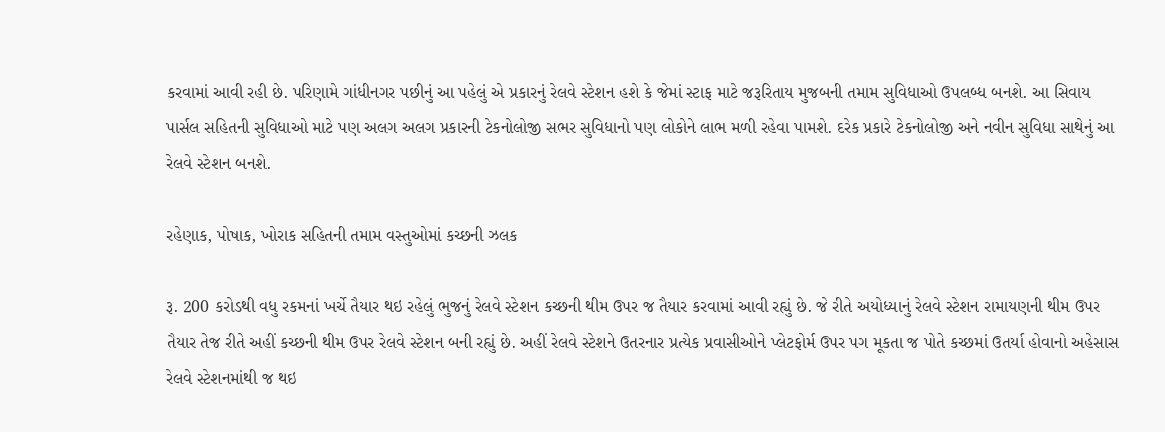કરવામાં આવી રહી છે. પરિણામે ગાંધીનગર પછીનું આ પહેલું એ પ્રકારનું રેલવે સ્ટેશન હશે કે જેમાં સ્ટાફ માટે જરૂરિતાય મુજબની તમામ સુવિધાઓ ઉપલબ્ધ બનશે. આ સિવાય પાર્સલ સહિતની સુવિધાઓ માટે પણ અલગ અલગ પ્રકારની ટેકનોલોજી સભર સુવિધાનો પણ લોકોને લાભ મળી રહેવા પામશે. દરેક પ્રકારે ટેકનોલોજી અને નવીન સુવિધા સાથેનું આ રેલવે સ્ટેશન બનશે.

રહેણાક, પોષાક, ખોરાક સહિતની તમામ વસ્તુઓમાં કચ્છની ઝલક

રૂ. 200 કરોડથી વધુ રકમનાં ખર્ચે તૈયાર થઇ રહેલું ભુજનું રેલવે સ્ટેશન કચ્છની થીમ ઉપર જ તૈયાર કરવામાં આવી રહ્યું છે. જે રીતે અયોધ્યાનું રેલવે સ્ટેશન રામાયણની થીમ ઉપર તૈયાર તેજ રીતે અહીં કચ્છની થીમ ઉપર રેલવે સ્ટેશન બની રહ્યું છે. અહીં રેલવે સ્ટેશને ઉતરનાર પ્રત્યેક પ્રવાસીઓને પ્લેટફોર્મ ઉપર પગ મૂકતા જ પોતે કચ્છમાં ઉતર્યા હોવાનો અહેસાસ રેલવે સ્ટેશનમાંથી જ થઇ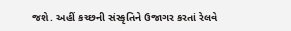જશે. અહીં કચ્છની સંસ્કૃતિને ઉજાગર કરતાં રેલવે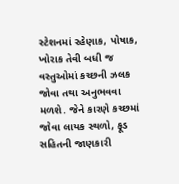સ્ટેશનમાં રહેણાક, પોષાક, ખોરાક તેવી બધી જ વસ્તુઓમાં કચ્છની ઝલક જોવા તથા અનુભવવા મળશે. જેને કારણે કચ્છમાં જોવા લાયક સ્થળો, ફૂડ સહિતની જાણકારી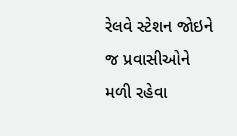રેલવે સ્ટેશન જોઇને જ પ્રવાસીઓને મળી રહેવા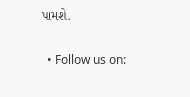પામશે.

  • Follow us on: